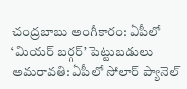చంద్రబాబు అంగీకారం: ఏపీలో ‘మియర్ బర్గర్’ పెట్టుబడులు
అమరావతి: ఏపీలో సోలార్ ప్యానెల్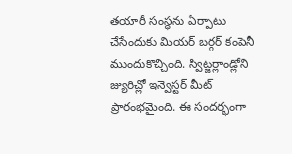తయారీ సంస్ధను ఏర్పాటు చేసేందుకు మియర్ బర్గర్ కంపెనీ ముందుకొచ్చింది. స్విట్జర్లాండ్లోని జ్యురిచ్లో ఇన్వెస్టర్ మీట్ ప్రారంభమైంది. ఈ సందర్భంగా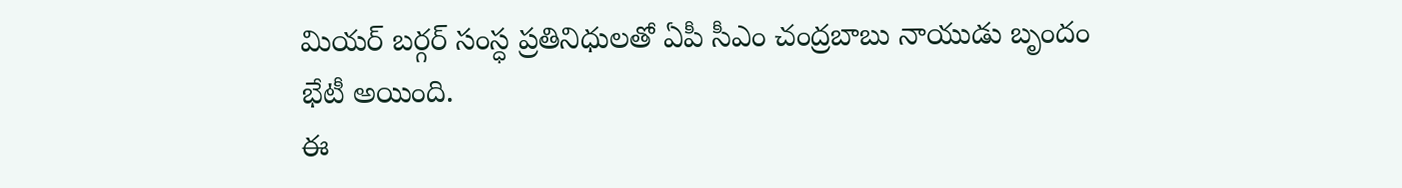మియర్ బర్గర్ సంస్ధ ప్రతినిధులతో ఏపీ సీఎం చంద్రబాబు నాయుడు బృందం భేటీ అయింది.
ఈ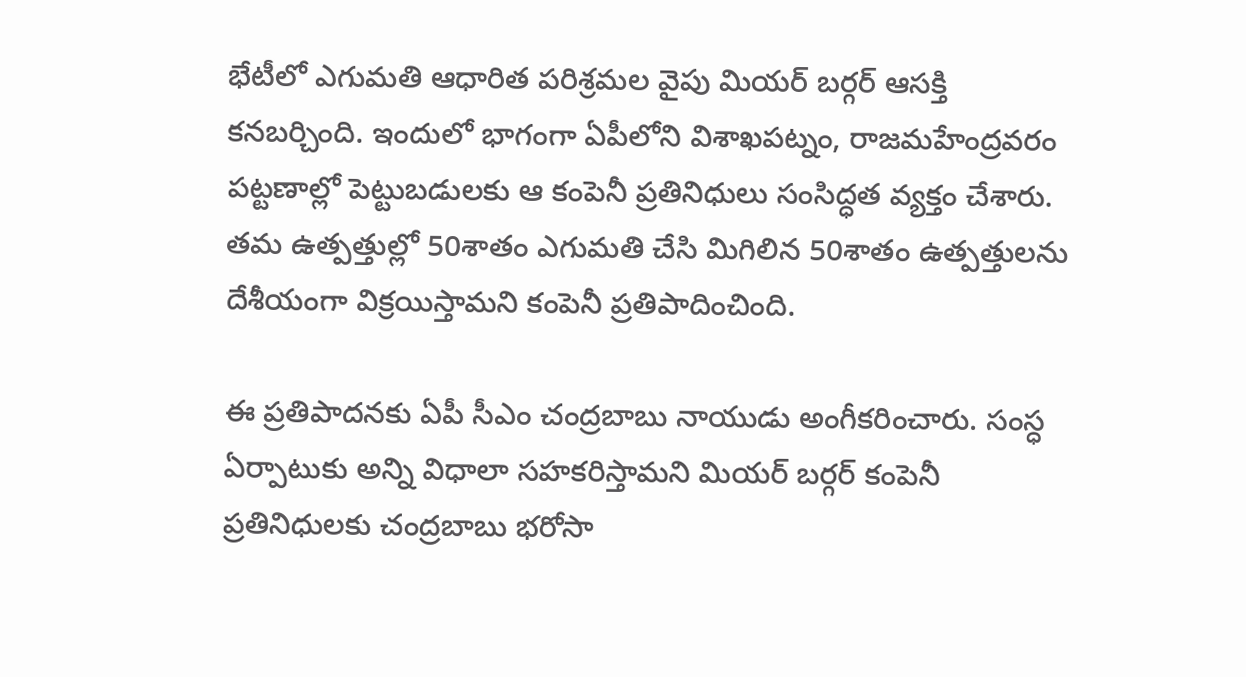భేటీలో ఎగుమతి ఆధారిత పరిశ్రమల వైపు మియర్ బర్గర్ ఆసక్తి కనబర్చింది. ఇందులో భాగంగా ఏపీలోని విశాఖపట్నం, రాజమహేంద్రవరం పట్టణాల్లో పెట్టుబడులకు ఆ కంపెనీ ప్రతినిధులు సంసిద్ధత వ్యక్తం చేశారు. తమ ఉత్పత్తుల్లో 50శాతం ఎగుమతి చేసి మిగిలిన 50శాతం ఉత్పత్తులను దేశీయంగా విక్రయిస్తామని కంపెనీ ప్రతిపాదించింది.

ఈ ప్రతిపాదనకు ఏపీ సీఎం చంద్రబాబు నాయుడు అంగీకరించారు. సంస్ధ ఏర్పాటుకు అన్ని విధాలా సహకరిస్తామని మియర్ బర్గర్ కంపెనీ ప్రతినిధులకు చంద్రబాబు భరోసా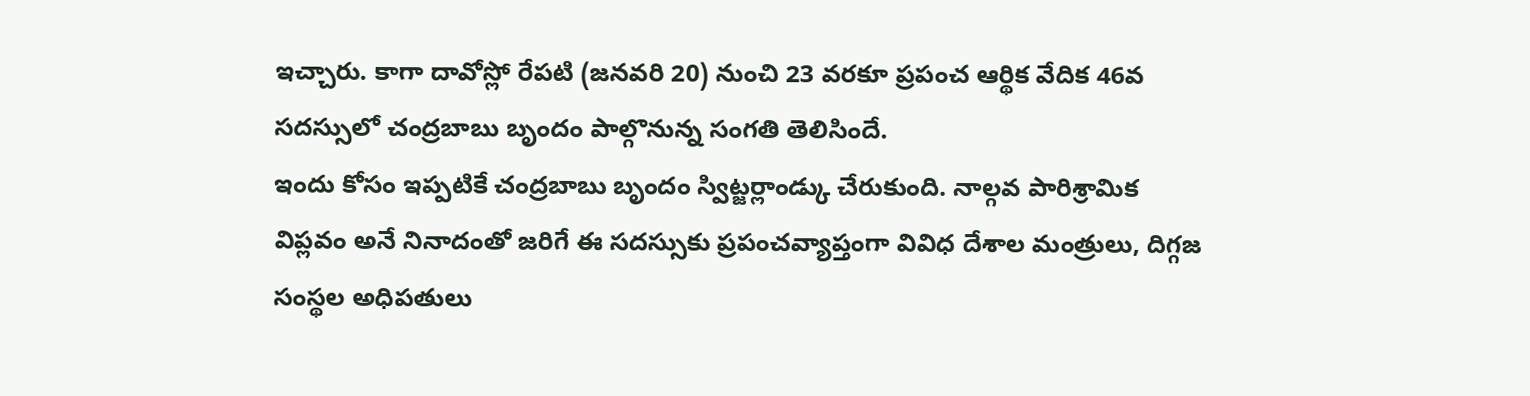ఇచ్చారు. కాగా దావోస్లో రేపటి (జనవరి 20) నుంచి 23 వరకూ ప్రపంచ ఆర్థిక వేదిక 46వ సదస్సులో చంద్రబాబు బృందం పాల్గొనున్న సంగతి తెలిసిందే.
ఇందు కోసం ఇప్పటికే చంద్రబాబు బృందం స్విట్జర్లాండ్కు చేరుకుంది. నాల్గవ పారిశ్రామిక విప్లవం అనే నినాదంతో జరిగే ఈ సదస్సుకు ప్రపంచవ్యాప్తంగా వివిధ దేశాల మంత్రులు, దిగ్గజ సంస్థల అధిపతులు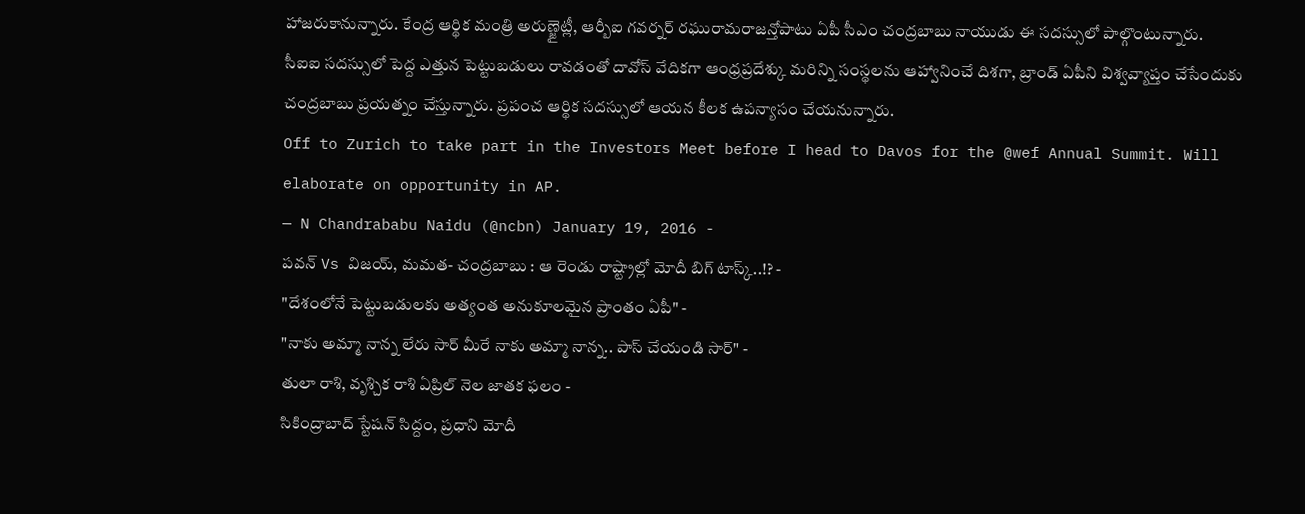హాజరుకానున్నారు. కేంద్ర ఆర్థిక మంత్రి అరుణ్జైట్లీ, ఆర్బీఐ గవర్నర్ రఘురామరాజన్తోపాటు ఏపీ సీఎం చంద్రబాబు నాయుడు ఈ సదస్సులో పాల్గొంటున్నారు.
సీఐఐ సదస్సులో పెద్ద ఎత్తున పెట్టుబడులు రావడంతో దావోస్ వేదికగా ఆంధ్రప్రదేశ్కు మరిన్ని సంస్థలను ఆహ్వానించే దిశగా, బ్రాండ్ ఏపీని విశ్వవ్యాప్తం చేసేందుకు చంద్రబాబు ప్రయత్నం చేస్తున్నారు. ప్రపంచ ఆర్థిక సదస్సులో ఆయన కీలక ఉపన్యాసం చేయనున్నారు.
Off to Zurich to take part in the Investors Meet before I head to Davos for the @wef Annual Summit. Will elaborate on opportunity in AP.
— N Chandrababu Naidu (@ncbn) January 19, 2016 -
పవన్ Vs విజయ్, మమత- చంద్రబాబు : ఆ రెండు రాష్ట్రాల్లో మోదీ బిగ్ టాస్క్..!? -
"దేశంలోనే పెట్టుబడులకు అత్యంత అనుకూలమైన ప్రాంతం ఏపీ" -
"నాకు అమ్మా నాన్న లేరు సార్ మీరే నాకు అమ్మా నాన్న.. పాస్ చేయండి సార్" -
తులా రాశి, వృశ్చిక రాశి ఏప్రిల్ నెల జాతక ఫలం -
సికింద్రాబాద్ స్టేషన్ సిద్దం, ప్రధాని మోదీ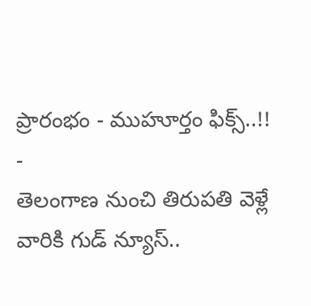ప్రారంభం - ముహూర్తం ఫిక్స్..!! -
తెలంగాణ నుంచి తిరుపతి వెళ్లే వారికి గుడ్ న్యూస్..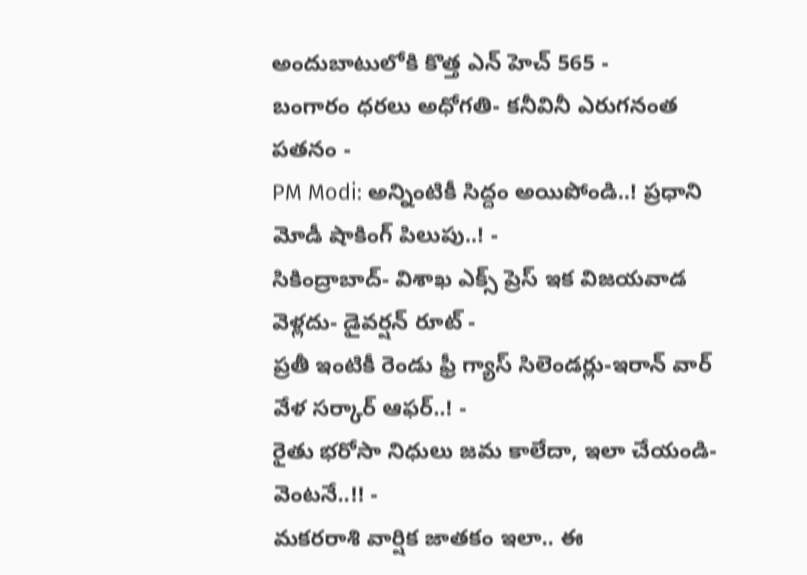అందుబాటులోకి కొత్త ఎన్ హెచ్ 565 -
బంగారం ధరలు అధోగతి- కనీవినీ ఎరుగనంత పతనం -
PM Modi: అన్నింటికీ సిద్దం అయిపోండి..! ప్రధాని మోడీ షాకింగ్ పిలుపు..! -
సికింద్రాబాద్- విశాఖ ఎక్స్ ప్రెస్ ఇక విజయవాడ వెళ్లదు- డైవర్షన్ రూట్ -
ప్రతీ ఇంటికీ రెండు ఫ్రీ గ్యాస్ సిలెండర్లు-ఇరాన్ వార్ వేళ సర్కార్ ఆఫర్..! -
రైతు భరోసా నిధులు జమ కాలేదా, ఇలా చేయండి- వెంటనే..!! -
మకరరాశి వార్షిక జాతకం ఇలా.. ఈ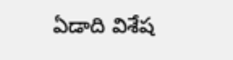ఏడాది విశేష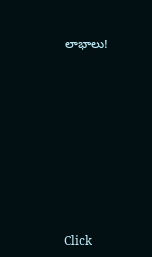లాభాలు!












Click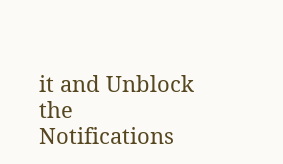it and Unblock the Notifications